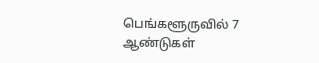பெங்களூருவில் 7 ஆண்டுகள்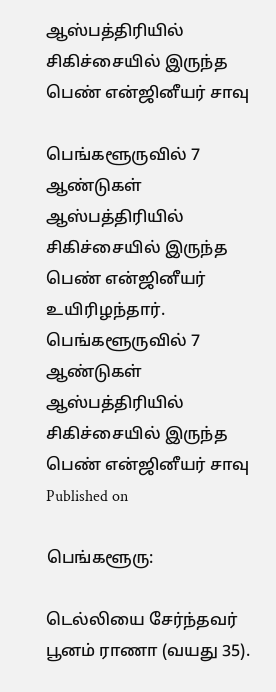ஆஸ்பத்திரியில் சிகிச்சையில் இருந்த பெண் என்ஜினீயர் சாவு

பெங்களூருவில் 7 ஆண்டுகள் ஆஸ்பத்திரியில் சிகிச்சையில் இருந்த பெண் என்ஜினீயர் உயிரிழந்தார்.
பெங்களூருவில் 7 ஆண்டுகள் ஆஸ்பத்திரியில் சிகிச்சையில் இருந்த பெண் என்ஜினீயர் சாவு
Published on

பெங்களூரு:

டெல்லியை சேர்ந்தவர் பூனம் ராணா (வயது 35).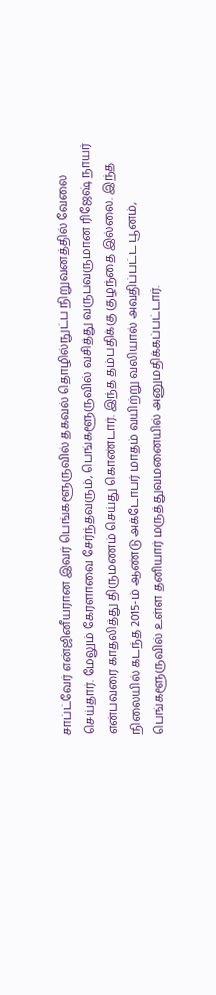சாப்ட்வேர் என்ஜினீயரான இவர் பெங்களூருவில் தகவல் தொழில்நுட்ப நிறுவனத்தில் வேலை செய்தார். மேலும் கேரளாவை சேர்ந்தவரும், பெங்களூருவில் வசித்து வருபவருமான ரிஜேஷ் நாயர் என்பவரை காதலித்து திருமணம் செய்து கொண்டார். இந்த தம்பதிக்கு குழந்தை இல்லை. இந்த நிலையில் கடந்த 2015-ம் ஆண்டு அக்டோபர் மாதம் வயிற்று வலியால் அவதிப்பட்ட பூனம், பெங்களூருவில் உள்ள தனியார் மருத்துவமனையில் அனுமதிக்கப்பட்டார்.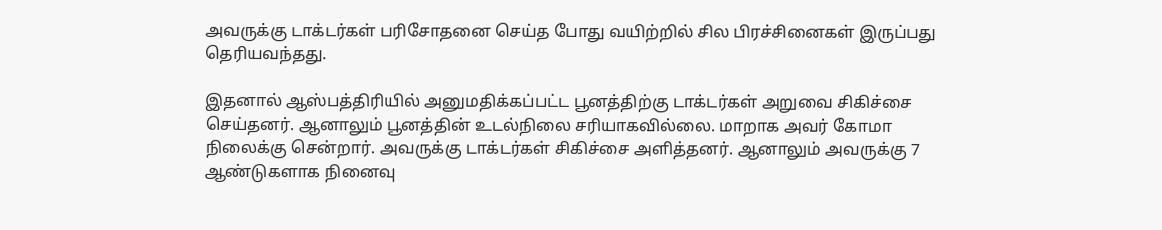அவருக்கு டாக்டர்கள் பரிசோதனை செய்த போது வயிற்றில் சில பிரச்சினைகள் இருப்பது தெரியவந்தது.

இதனால் ஆஸ்பத்திரியில் அனுமதிக்கப்பட்ட பூனத்திற்கு டாக்டர்கள் அறுவை சிகிச்சை செய்தனர். ஆனாலும் பூனத்தின் உடல்நிலை சரியாகவில்லை. மாறாக அவர் கோமா நிலைக்கு சென்றார். அவருக்கு டாக்டர்கள் சிகிச்சை அளித்தனர். ஆனாலும் அவருக்கு 7 ஆண்டுகளாக நினைவு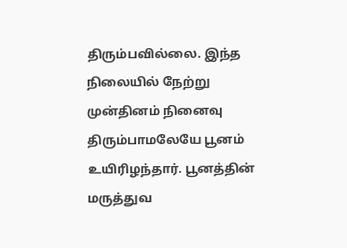திரும்பவில்லை. இந்த நிலையில் நேற்று முன்தினம் நினைவு திரும்பாமலேயே பூனம் உயிரிழந்தார். பூனத்தின் மருத்துவ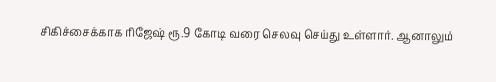சிகிச்சைக்காக ரிஜேஷ் ரூ.9 கோடி வரை செலவு செய்து உள்ளார். ஆனாலும்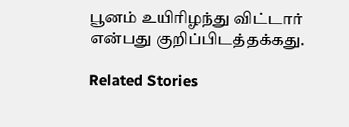பூனம் உயிரிழந்து விட்டார் என்பது குறிப்பிடத்தக்கது.

Related Stories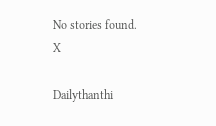No stories found.
X

Dailythanthi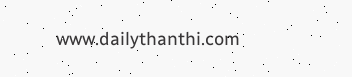www.dailythanthi.com